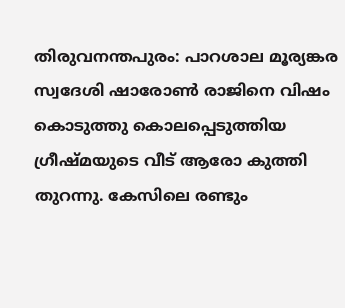തിരുവനന്തപുരം: പാറശാല മൂര്യങ്കര സ്വദേശി ഷാരോൺ രാജിനെ വിഷം കൊടുത്തു കൊലപ്പെടുത്തിയ ഗ്രീഷ്മയുടെ വീട് ആരോ കുത്തി തുറന്നു. കേസിലെ രണ്ടും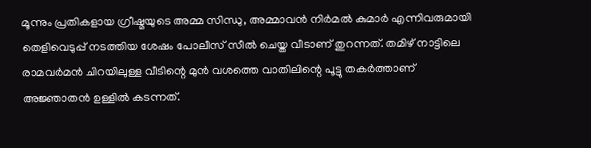മൂന്നും പ്രതികളായ ഗ്രീഷ്മയുടെ അമ്മ സിന്ധു, അമ്മാവൻ നിർമൽ കുമാർ എന്നിവരുമായി തെളിവെടുപ്പ് നടത്തിയ ശേഷം പോലീസ് സീൽ ചെയ്ത വീടാണ് തുറന്നത്. തമിഴ് നാട്ടിലെ രാമവർമൻ ചിറയിലുള്ള വീടിന്റെ മുൻ വശത്തെ വാതിലിന്റെ പൂട്ടു തകർത്താണ് അജ്ഞാതൻ ഉള്ളിൽ കടന്നത്.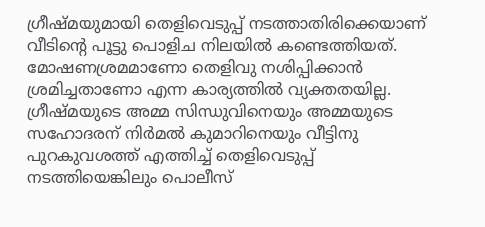ഗ്രീഷ്മയുമായി തെളിവെടുപ്പ് നടത്താതിരിക്കെയാണ് വീടിന്റെ പൂട്ടു പൊളിച നിലയിൽ കണ്ടെത്തിയത്.
മോഷണശ്രമമാണോ തെളിവു നശിപ്പിക്കാൻ ശ്രമിച്ചതാണോ എന്ന കാര്യത്തിൽ വ്യക്തതയില്ല. ഗ്രീഷ്മയുടെ അമ്മ സിന്ധുവിനെയും അമ്മയുടെ സഹോദരന് നിർമൽ കുമാറിനെയും വീട്ടിനു പുറകുവശത്ത് എത്തിച്ച് തെളിവെടുപ്പ് നടത്തിയെങ്കിലും പൊലീസ്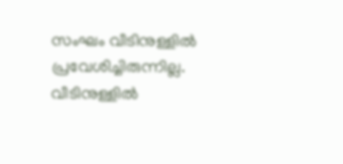സംഘം വീടിനുള്ളിൽ പ്രവേശിച്ചിരുന്നില്ല. വീടിനുള്ളിൽ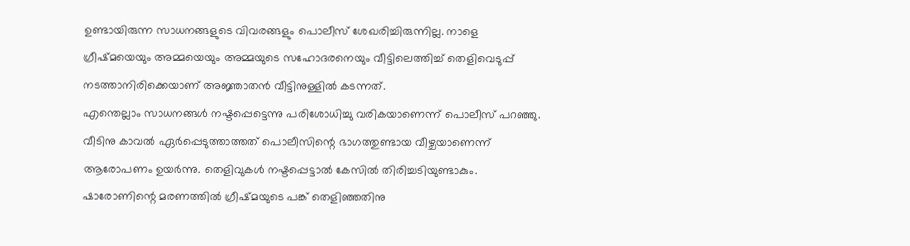ഉണ്ടായിരുന്ന സാധനങ്ങളുടെ വിവരങ്ങളും പൊലീസ് ശേഖരിച്ചിരുന്നില്ല. നാളെ ഗ്രീഷ്മയെയും അമ്മയെയും അമ്മയുടെ സഹോദരനെയും വീട്ടിലെത്തിച്ച് തെളിവെടുപ്പ് നടത്താനിരിക്കെയാണ് അജ്ഞാതൻ വീട്ടിനുള്ളിൽ കടന്നത്.
എന്തെല്ലാം സാധനങ്ങൾ നഷ്ടപ്പെട്ടെന്നു പരിശോധിച്ചു വരികയാണെന്ന് പൊലീസ് പറഞ്ഞു. വീടിനു കാവൽ ഏർപ്പെടുത്താത്തത് പൊലീസിന്റെ ഭാഗത്തുണ്ടായ വീഴ്ചയാണെന്ന് ആരോപണം ഉയർന്നു. തെളിവുകൾ നഷ്ടപ്പെട്ടാൽ കേസിൽ തിരിച്ചടിയുണ്ടാകും.
ഷാരോണിന്റെ മരണത്തിൽ ഗ്രീഷ്മയുടെ പങ്ക് തെളിഞ്ഞതിനു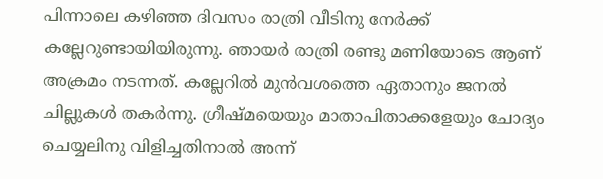പിന്നാലെ കഴിഞ്ഞ ദിവസം രാത്രി വീടിനു നേർക്ക് കല്ലേറുണ്ടായിയിരുന്നു. ഞായർ രാത്രി രണ്ടു മണിയോടെ ആണ് അക്രമം നടന്നത്. കല്ലേറിൽ മുൻവശത്തെ ഏതാനും ജനൽ ചില്ലുകൾ തകർന്നു. ഗ്രീഷ്മയെയും മാതാപിതാക്കളേയും ചോദ്യം ചെയ്യലിനു വിളിച്ചതിനാൽ അന്ന്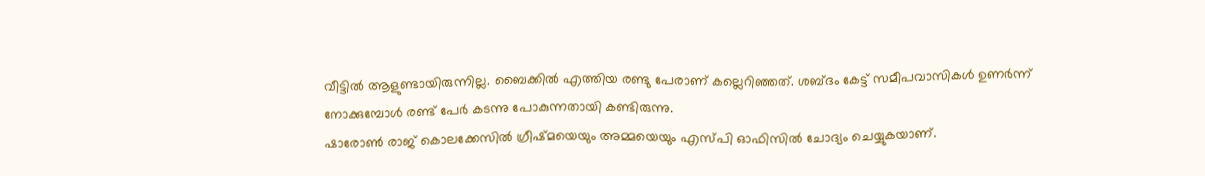വീട്ടിൽ ആളുണ്ടായിരുന്നില്ല. ബൈക്കിൽ എത്തിയ രണ്ടു പേരാണ് കല്ലെറിഞ്ഞത്. ശബ്ദം കേട്ട് സമീപവാസികൾ ഉണർന്ന് നോക്കുമ്പോൾ രണ്ട് പേർ കടന്നു പോകുന്നതായി കണ്ടിരുന്നു.
ഷാരോൺ രാജ് കൊലക്കേസിൽ ഗ്രീഷ്മയെയും അമ്മയെയും എസ്പി ഓഫിസിൽ ചോദ്യം ചെയ്യുകയാണ്.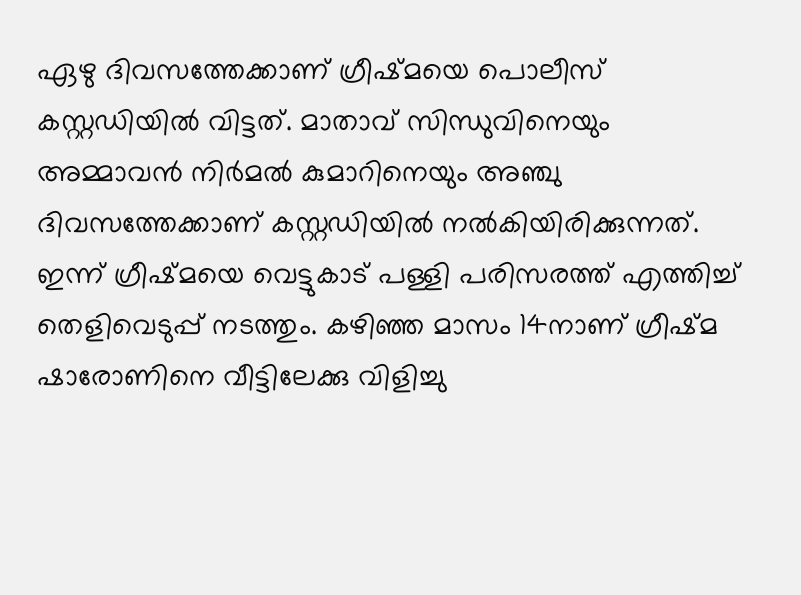ഏഴു ദിവസത്തേക്കാണ് ഗ്രീഷ്മയെ പൊലീസ് കസ്റ്റഡിയിൽ വിട്ടത്. മാതാവ് സിന്ധുവിനെയും അമ്മാവൻ നിർമൽ കുമാറിനെയും അഞ്ചു ദിവസത്തേക്കാണ് കസ്റ്റഡിയിൽ നൽകിയിരിക്കുന്നത്. ഇന്ന് ഗ്രീഷ്മയെ വെട്ടുകാട് പള്ളി പരിസരത്ത് എത്തിച്ച് തെളിവെടുപ്പ് നടത്തും. കഴിഞ്ഞ മാസം 14നാണ് ഗ്രീഷ്മ ഷാരോണിനെ വീട്ടിലേക്കു വിളിച്ചു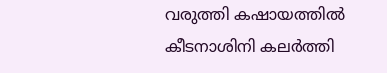വരുത്തി കഷായത്തിൽ കീടനാശിനി കലർത്തി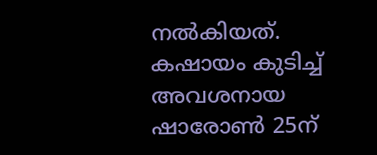നൽകിയത്. കഷായം കുടിച്ച് അവശനായ ഷാരോൺ 25ന്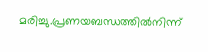മരിച്ചു.പ്രണയബന്ധത്തിൽനിന്ന്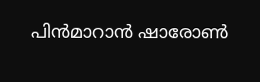പിൻമാറാൻ ഷാരോൺ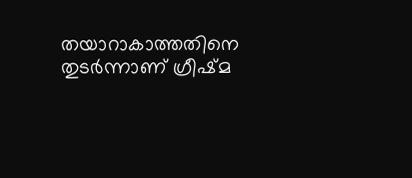തയാറാകാത്തതിനെ തുടർന്നാണ് ഗ്രീഷ്മ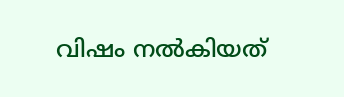വിഷം നൽകിയത്